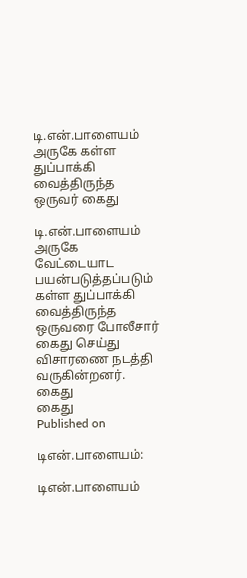டி.என்.பாளையம் அருகே கள்ள துப்பாக்கி வைத்திருந்த ஒருவர் கைது

டி.என்.பாளையம் அருகே வேட்டையாட பயன்படுத்தப்படும் கள்ள துப்பாக்கி வைத்திருந்த ஒருவரை போலீசார் கைது செய்து விசாரணை நடத்தி வருகின்றனர்.
கைது
கைது
Published on

டிஎன்.பாளையம்:

டிஎன்.பாளையம்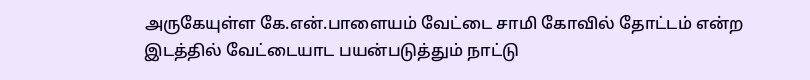அருகேயுள்ள கே.என்.பாளையம் வேட்டை சாமி கோவில் தோட்டம் என்ற இடத்தில் வேட்டையாட பயன்படுத்தும் நாட்டு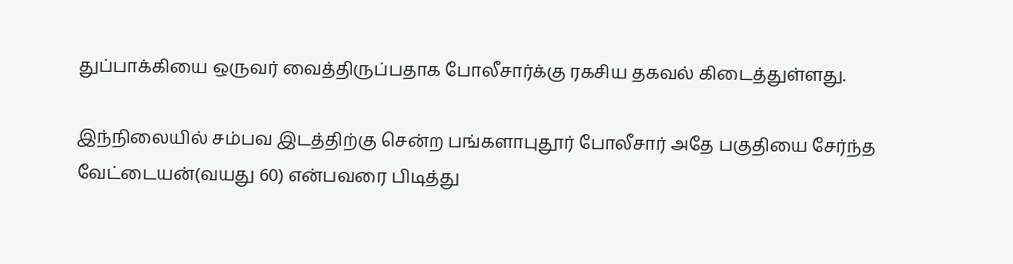துப்பாக்கியை ஒருவர் வைத்திருப்பதாக போலீசார்க்கு ரகசிய தகவல் கிடைத்துள்ளது.

இந்நிலையில் சம்பவ இடத்திற்கு சென்ற பங்களாபுதூர் போலீசார் அதே பகுதியை சேர்ந்த வேட்டையன்(வயது 60) என்பவரை பிடித்து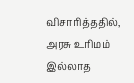விசாரித்ததில், அரசு உரிமம் இல்லாத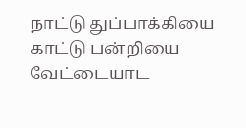நாட்டு துப்பாக்கியை காட்டு பன்றியை வேட்டையாட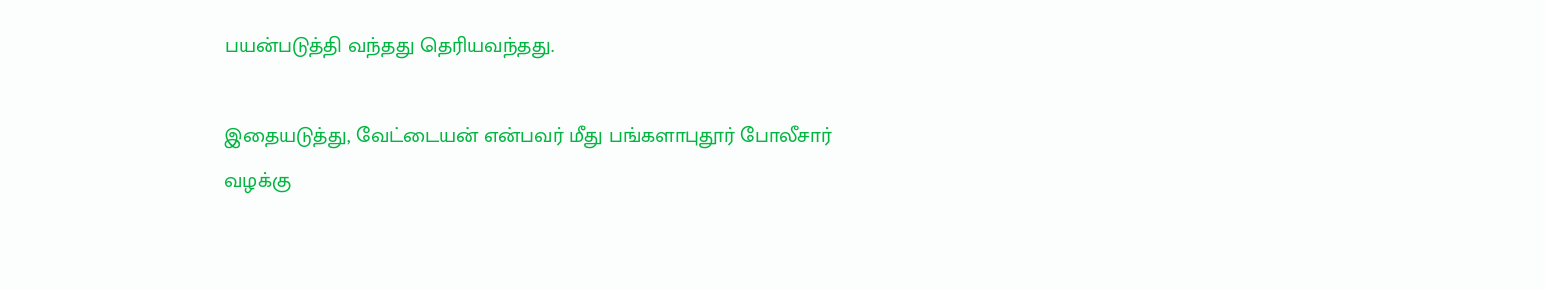பயன்படுத்தி வந்தது தெரியவந்தது.

இதையடுத்து, வேட்டையன் என்பவர் மீது பங்களாபுதூர் போலீசார் வழக்கு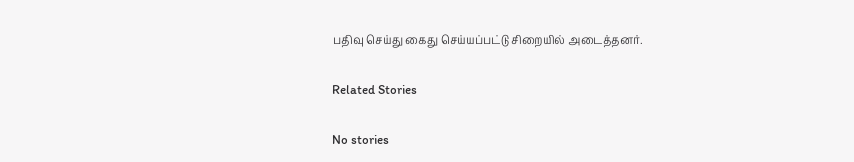பதிவு செய்து கைது செய்யப்பட்டு சிறையில் அடைத்தனர்.

Related Stories

No stories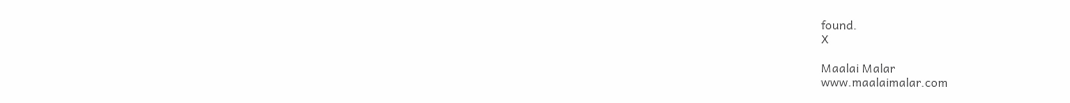found.
X

Maalai Malar
www.maalaimalar.com